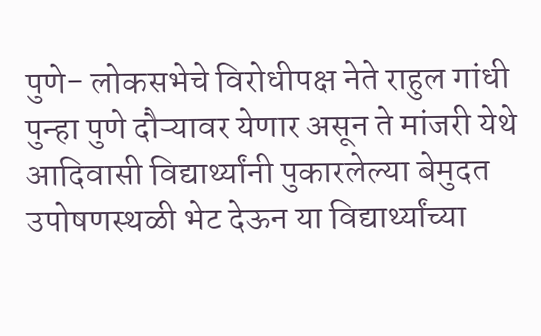पुणे- लोकसभेचे विरोधीपक्ष नेते राहुल गांधी पुन्हा पुणे दौऱ्यावर येणार असून ते मांजरी येथे आदिवासी विद्यार्थ्यांनी पुकारलेल्या बेमुदत उपोषणस्थळी भेट देऊन या विद्यार्थ्यांच्या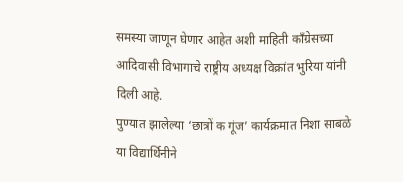समस्या जाणून घेणार आहेत अशी माहिती काँग्रेसच्या आदिवासी विभागाचे राष्ट्रीय अध्यक्ष विक्रांत भुरिया यांनी दिली आहे.
पुण्यात झालेल्या ‘छात्रों क गूंज’ कार्यक्रमात निशा साबळे या विद्यार्थिनीने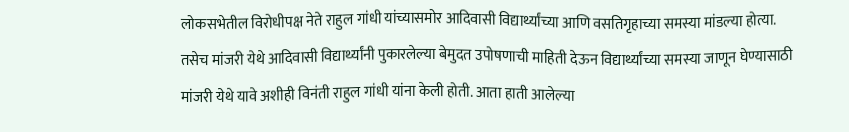लोकसभेतील विरोधीपक्ष नेते राहुल गांधी यांच्यासमोर आदिवासी विद्यार्थ्यांच्या आणि वसतिगृहाच्या समस्या मांडल्या होत्या. तसेच मांजरी येथे आदिवासी विद्यार्थ्यांनी पुकारलेल्या बेमुदत उपोषणाची माहिती देऊन विद्यार्थ्यांच्या समस्या जाणून घेण्यासाठी मांजरी येथे यावे अशीही विनंती राहुल गांधी यांना केली होती. आता हाती आलेल्या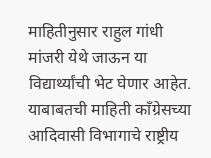माहितीनुसार राहुल गांधी मांजरी येथे जाऊन या विद्यार्थ्यांची भेट घेणार आहेत. याबाबतची माहिती काँग्रेसच्या आदिवासी विभागाचे राष्ट्रीय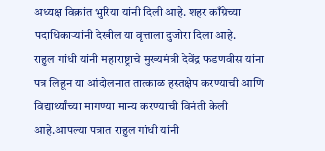अध्यक्ष विक्रांत भुरिया यांनी दिली आहे. शहर काँग्रेच्या पदाधिकाऱ्यांनी देखील या वृत्ताला दुजोरा दिला आहे.
राहुल गांधी यांनी महाराष्ट्राचे मुख्यमंत्री देवेंद्र फडणवीस यांना पत्र लिहून या आंदोलनात तात्काळ हस्तक्षेप करण्याची आणि विद्यार्थ्यांच्या मागण्या मान्य करण्याची विनंती केली आहे.आपल्या पत्रात राहुल गांधी यांनी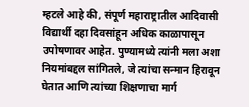म्हटले आहे की, संपूर्ण महाराष्ट्रातील आदिवासी विद्यार्थी दहा दिवसांहून अधिक काळापासून उपोषणावर आहेत. पुण्यामध्ये त्यांनी मला अशा नियमांबद्दल सांगितले, जे त्यांचा सन्मान हिरावून घेतात आणि त्यांच्या शिक्षणाचा मार्ग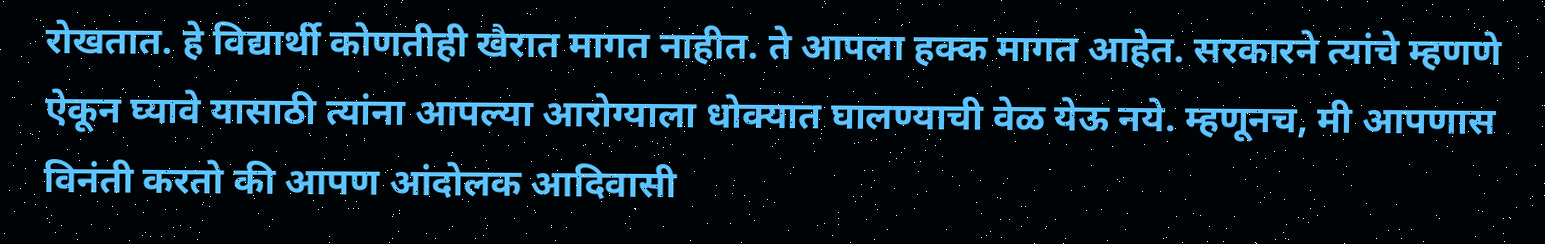रोखतात. हे विद्यार्थी कोणतीही खैरात मागत नाहीत. ते आपला हक्क मागत आहेत. सरकारने त्यांचे म्हणणे ऐकून घ्यावे यासाठी त्यांना आपल्या आरोग्याला धोक्यात घालण्याची वेळ येऊ नये. म्हणूनच, मी आपणास विनंती करतो की आपण आंदोलक आदिवासी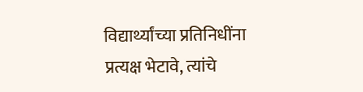विद्यार्थ्यांच्या प्रतिनिधींना प्रत्यक्ष भेटावे, त्यांचे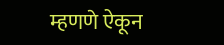म्हणणे ऐकून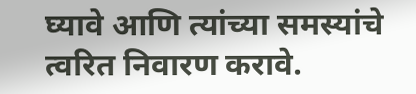घ्यावे आणि त्यांच्या समस्यांचे त्वरित निवारण करावे.